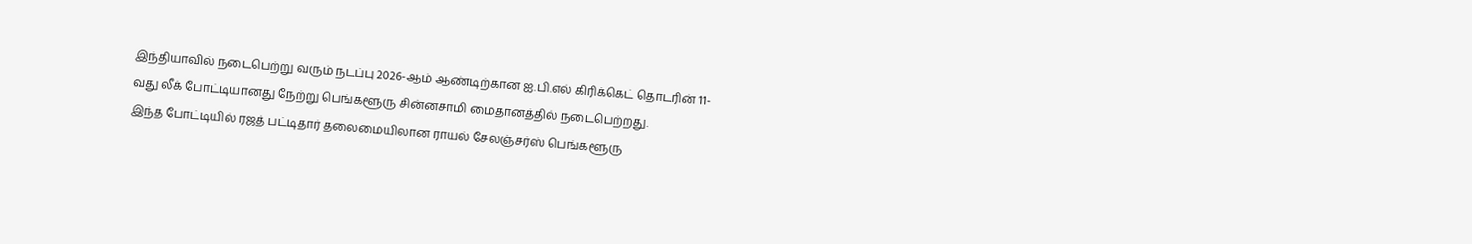இந்தியாவில் நடைபெற்று வரும் நடப்பு 2026-ஆம் ஆண்டிற்கான ஐ.பி.எல் கிரிக்கெட் தொடரின் 11-வது லீக் போட்டியானது நேற்று பெங்களூரு சின்னசாமி மைதானத்தில் நடைபெற்றது.
இந்த போட்டியில் ரஜத் பட்டிதார் தலைமையிலான ராயல் சேலஞ்சர்ஸ் பெங்களூரு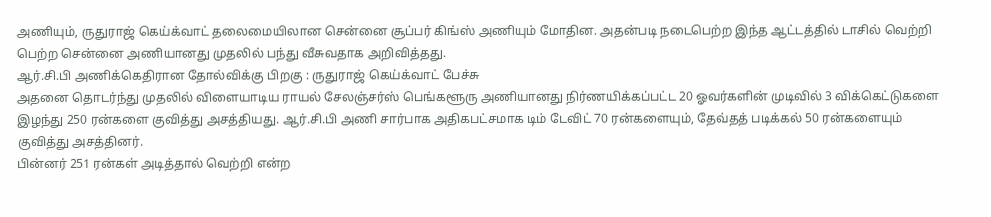அணியும், ருதுராஜ் கெய்க்வாட் தலைமையிலான சென்னை சூப்பர் கிங்ஸ் அணியும் மோதின. அதன்படி நடைபெற்ற இந்த ஆட்டத்தில் டாசில் வெற்றி பெற்ற சென்னை அணியானது முதலில் பந்து வீசுவதாக அறிவித்தது.
ஆர்.சி.பி அணிக்கெதிரான தோல்விக்கு பிறகு : ருதுராஜ் கெய்க்வாட் பேச்சு
அதனை தொடர்ந்து முதலில் விளையாடிய ராயல் சேலஞ்சர்ஸ் பெங்களூரு அணியானது நிர்ணயிக்கப்பட்ட 20 ஓவர்களின் முடிவில் 3 விக்கெட்டுகளை இழந்து 250 ரன்களை குவித்து அசத்தியது. ஆர்.சி.பி அணி சார்பாக அதிகபட்சமாக டிம் டேவிட் 70 ரன்களையும், தேவ்தத் படிக்கல் 50 ரன்களையும் குவித்து அசத்தினர்.
பின்னர் 251 ரன்கள் அடித்தால் வெற்றி என்ற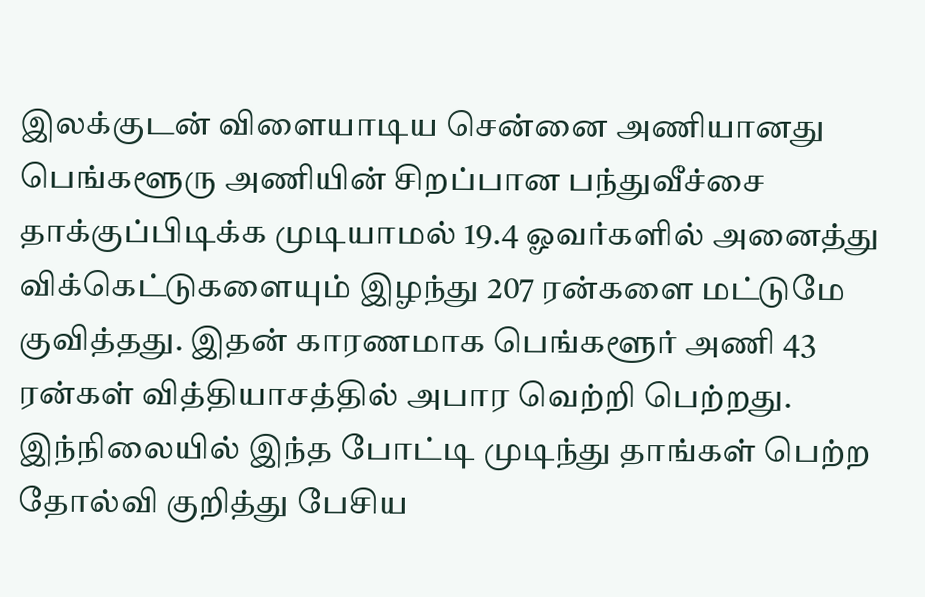இலக்குடன் விளையாடிய சென்னை அணியானது பெங்களூரு அணியின் சிறப்பான பந்துவீச்சை தாக்குப்பிடிக்க முடியாமல் 19.4 ஓவர்களில் அனைத்து விக்கெட்டுகளையும் இழந்து 207 ரன்களை மட்டுமே குவித்தது. இதன் காரணமாக பெங்களூர் அணி 43 ரன்கள் வித்தியாசத்தில் அபார வெற்றி பெற்றது.
இந்நிலையில் இந்த போட்டி முடிந்து தாங்கள் பெற்ற தோல்வி குறித்து பேசிய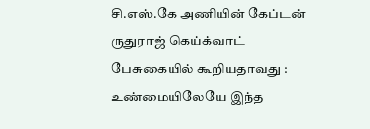சி.எஸ்.கே அணியின் கேப்டன் ருதுராஜ் கெய்க்வாட் பேசுகையில் கூறியதாவது : உண்மையிலேயே இந்த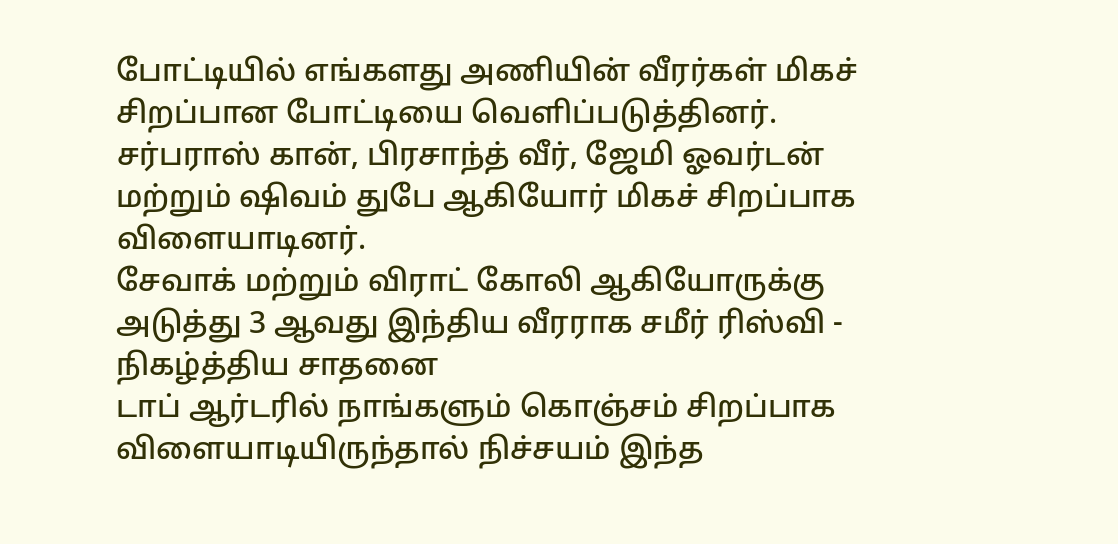போட்டியில் எங்களது அணியின் வீரர்கள் மிகச் சிறப்பான போட்டியை வெளிப்படுத்தினர். சர்பராஸ் கான், பிரசாந்த் வீர், ஜேமி ஓவர்டன் மற்றும் ஷிவம் துபே ஆகியோர் மிகச் சிறப்பாக விளையாடினர்.
சேவாக் மற்றும் விராட் கோலி ஆகியோருக்கு அடுத்து 3 ஆவது இந்திய வீரராக சமீர் ரிஸ்வி - நிகழ்த்திய சாதனை
டாப் ஆர்டரில் நாங்களும் கொஞ்சம் சிறப்பாக விளையாடியிருந்தால் நிச்சயம் இந்த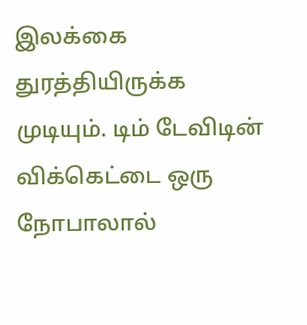இலக்கை துரத்தியிருக்க முடியும். டிம் டேவிடின் விக்கெட்டை ஒரு நோபாலால்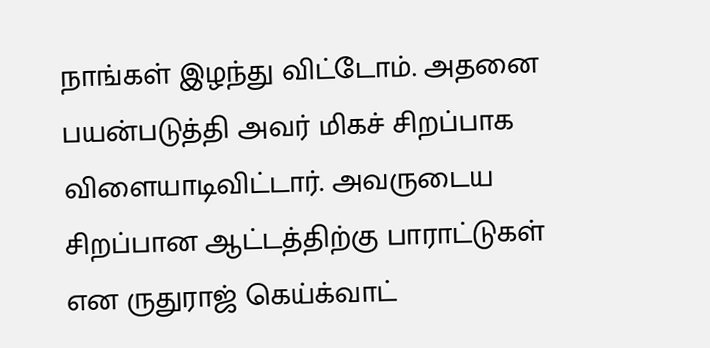நாங்கள் இழந்து விட்டோம். அதனை பயன்படுத்தி அவர் மிகச் சிறப்பாக விளையாடிவிட்டார். அவருடைய சிறப்பான ஆட்டத்திற்கு பாராட்டுகள் என ருதுராஜ் கெய்க்வாட்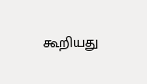கூறியது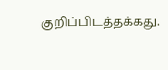குறிப்பிடத்தக்கது.